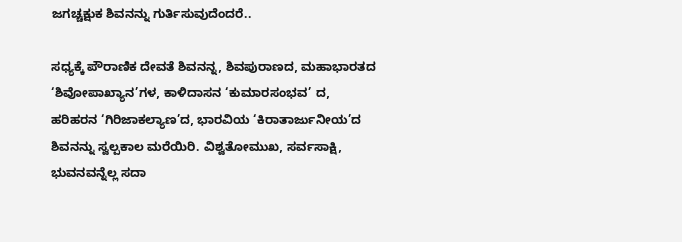ಜಗಚ್ಚಕ್ಷುಕ ಶಿವನನ್ನು ಗುರ್ತಿಸುವುದೆಂದರೆ..

ಸಧ್ಯಕ್ಕೆ ಪೌರಾಣಿಕ ದೇವತೆ ಶಿವನನ್ನ, ಶಿವಪುರಾಣದ, ಮಹಾಭಾರತದ ‘ಶಿವೋಪಾಖ್ಯಾನ’ಗಳ, ಕಾಳಿದಾಸನ ‘ಕುಮಾರಸಂಭವ’ ದ, ಹರಿಹರನ ‘ಗಿರಿಜಾಕಲ್ಯಾಣ’ದ, ಭಾರವಿಯ ‘ಕಿರಾತಾರ್ಜುನೀಯ’ದ ಶಿವನನ್ನು ಸ್ವಲ್ಪಕಾಲ ಮರೆಯಿರಿ. ವಿಶ್ವತೋಮುಖ, ಸರ್ವಸಾಕ್ಷಿ, ಭುವನವನ್ನೆಲ್ಲ ಸದಾ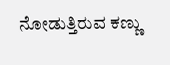ನೋಡುತ್ತಿರುವ ಕಣ್ಣು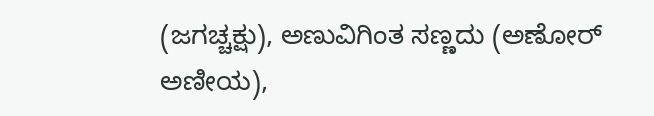(ಜಗಚ್ಚಕ್ಷು), ಅಣುವಿಗಿಂತ ಸಣ್ಣದು (ಅಣೋರ್‌ ಅಣೀಯ),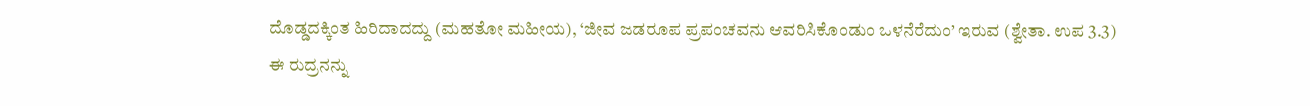ದೊಡ್ಡದಕ್ಕಿಂತ ಹಿರಿದಾದದ್ದು (ಮಹತೋ ಮಹೀಯ), ‘ಜೀವ ಜಡರೂಪ ಪ್ರಪಂಚವನು ಆವರಿಸಿಕೊಂಡುಂ ಒಳನೆರೆದುಂ’ ಇರುವ (ಶ್ವೇತಾ. ಉಪ 3.3) ಈ ರುದ್ರನನ್ನು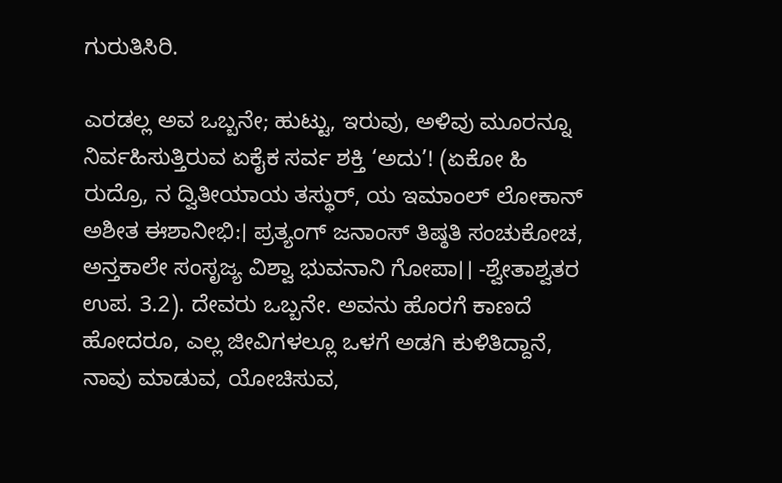ಗುರುತಿಸಿರಿ.

ಎರಡಲ್ಲ ಅವ ಒಬ್ಬನೇ; ಹುಟ್ಟು, ಇರುವು, ಅಳಿವು ಮೂರನ್ನೂ ನಿರ್ವಹಿಸುತ್ತಿರುವ ಏಕೈಕ ಸರ್ವ ಶಕ್ತಿ ‘ಅದು’! (ಏಕೋ ಹಿ ರುದ್ರೊ, ನ ದ್ವಿತೀಯಾಯ ತಸ್ಥುರ್‌, ಯ ಇಮಾಂಲ್‌ ಲೋಕಾನ್‌ ಅಶೀತ ಈಶಾನೀಭಿ:। ಪ್ರತ್ಯಂಗ್‌ ಜನಾಂಸ್‌ ತಿಷ್ಠತಿ ಸಂಚುಕೋಚ, ಅನ್ತಕಾಲೇ ಸಂಸೃಜ್ಯ ವಿಶ್ವಾ ಭುವನಾನಿ ಗೋಪಾ।। -ಶ್ವೇತಾಶ್ವತರ ಉಪ. 3.2). ದೇವರು ಒಬ್ಬನೇ. ಅವನು ಹೊರಗೆ ಕಾಣದೆ ಹೋದರೂ, ಎಲ್ಲ ಜೀವಿಗಳಲ್ಲೂ ಒಳಗೆ ಅಡಗಿ ಕುಳಿತಿದ್ದಾನೆ, ನಾವು ಮಾಡುವ, ಯೋಚಿಸುವ,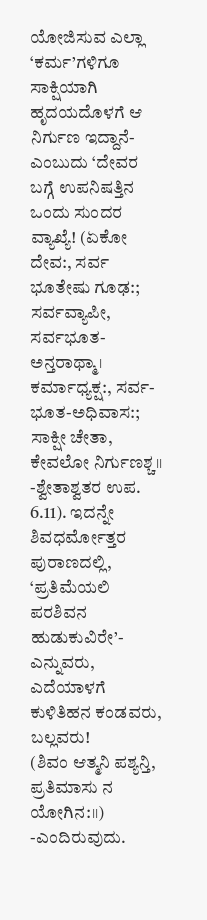ಯೋಜಿಸುವ ಎಲ್ಲಾ ‘ಕರ್ಮ’ಗಳಿಗೂ ಸಾಕ್ಷಿಯಾಗಿ ಹೃದಯದೊಳಗೆ ಆ ನಿರ್ಗುಣ ಇದ್ದಾನೆ- ಎಂಬುದು ‘ದೇವರ ಬಗ್ಗೆ ಉಪನಿಷತ್ತಿನ ಒಂದು ಸುಂದರ ವ್ಯಾಖ್ಯೆ! (ಏಕೋ ದೇವ:, ಸರ್ವ ಭೂತೇಷು ಗೂಢ:; ಸರ್ವವ್ಯಾಪೀ, ಸರ್ವಭೂತ-ಅನ್ತರಾಥ್ಮಾ। ಕರ್ಮಾಧ್ಯಕ್ಷ:, ಸರ್ವ-ಭೂತ-ಅಧಿವಾಸ:; ಸಾಕ್ಷೀ ಚೇತಾ, ಕೇವಲೋ ನಿರ್ಗುಣಶ್ಚ।। -ಶ್ವೇತಾಶ್ವತರ ಉಪ. 6.11). ಇದನ್ನೇ ಶಿವಧರ್ಮೋತ್ತರ ಪುರಾಣದಲ್ಲಿ,
‘ಪ್ರತಿಮೆಯಲಿ ಪರಶಿವನ ಹುಡುಕುವಿರೇ’- ಎನ್ನುವರು,
ಎದೆಯಾಳಗೆ ಕುಳಿತಿಹನ ಕಂಡವರು, ಬಲ್ಲವರು!
(ಶಿವಂ ಆತ್ಮನಿ ಪಶ್ಯನ್ತಿ, ಪ್ರತಿಮಾಸು ನ ಯೋಗಿನ:।।) -ಎಂದಿರುವುದು.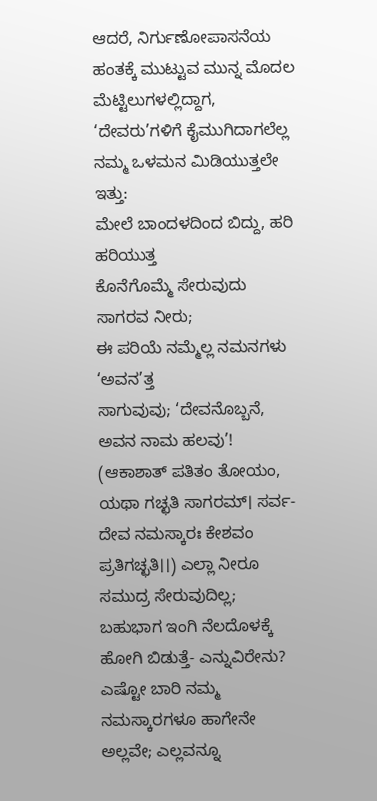ಆದರೆ, ನಿರ್ಗುಣೋಪಾಸನೆಯ ಹಂತಕ್ಕೆ ಮುಟ್ಟುವ ಮುನ್ನ ಮೊದಲ ಮೆಟ್ಟಿಲುಗಳಲ್ಲಿದ್ದಾಗ, ‘ದೇವರು’ಗಳಿಗೆ ಕೈಮುಗಿದಾಗಲೆಲ್ಲ ನಮ್ಮ ಒಳಮನ ಮಿಡಿಯುತ್ತಲೇ ಇತ್ತು:
ಮೇಲೆ ಬಾಂದಳದಿಂದ ಬಿದ್ದು, ಹರಿ ಹರಿಯುತ್ತ
ಕೊನೆಗೊಮ್ಮೆ ಸೇರುವುದು ಸಾಗರವ ನೀರು;
ಈ ಪರಿಯೆ ನಮ್ಮೆಲ್ಲ ನಮನಗಳು ‘ಅವನ’ತ್ತ
ಸಾಗುವುವು; ‘ದೇವನೊಬ್ಬನೆ, ಅವನ ನಾಮ ಹಲವು’!
(ಆಕಾಶಾತ್‌ ಪತಿತಂ ತೋಯಂ, ಯಥಾ ಗಚ್ಛತಿ ಸಾಗರಮ್‌। ಸರ್ವ-ದೇವ ನಮಸ್ಕಾರಃ ಕೇಶವಂ ಪ್ರತಿಗಚ್ಛತಿ।।) ಎಲ್ಲಾ ನೀರೂ ಸಮುದ್ರ ಸೇರುವುದಿಲ್ಲ; ಬಹುಭಾಗ ಇಂಗಿ ನೆಲದೊಳಕ್ಕೆ ಹೋಗಿ ಬಿಡುತ್ತೆ- ಎನ್ನುವಿರೇನು? ಎಷ್ಟೋ ಬಾರಿ ನಮ್ಮ ನಮಸ್ಕಾರಗಳೂ ಹಾಗೇನೇ ಅಲ್ಲವೇ; ಎಲ್ಲವನ್ನೂ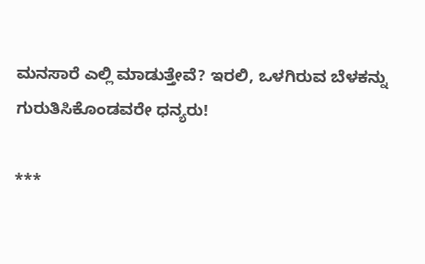ಮನಸಾರೆ ಎಲ್ಲಿ ಮಾಡುತ್ತೇವೆ? ಇರಲಿ, ಒಳಗಿರುವ ಬೆಳಕನ್ನು ಗುರುತಿಸಿಕೊಂಡವರೇ ಧನ್ಯರು!

***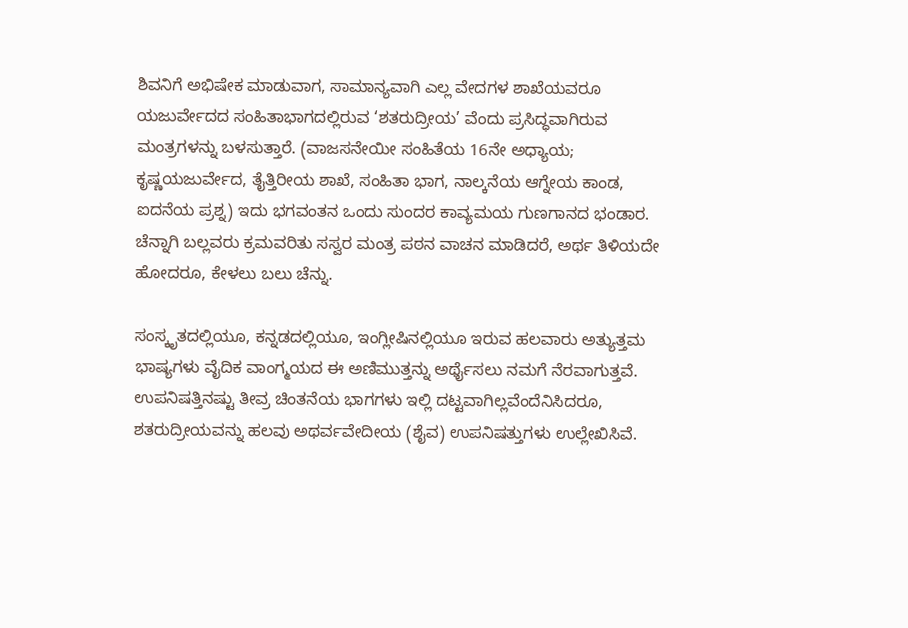ಶಿವನಿಗೆ ಅಭಿಷೇಕ ಮಾಡುವಾಗ, ಸಾಮಾನ್ಯವಾಗಿ ಎಲ್ಲ ವೇದಗಳ ಶಾಖೆಯವರೂ ಯಜುರ್ವೇದದ ಸಂಹಿತಾಭಾಗದಲ್ಲಿರುವ ‘ಶತರುದ್ರೀಯ’ ವೆಂದು ಪ್ರಸಿದ್ಧವಾಗಿರುವ ಮಂತ್ರಗಳನ್ನು ಬಳಸುತ್ತಾರೆ. (ವಾಜಸನೇಯೀ ಸಂಹಿತೆಯ 16ನೇ ಅಧ್ಯಾಯ; ಕೃಷ್ಣಯಜುರ್ವೇದ, ತೈತ್ತಿರೀಯ ಶಾಖೆ, ಸಂಹಿತಾ ಭಾಗ, ನಾಲ್ಕನೆಯ ಆಗ್ನೇಯ ಕಾಂಡ, ಐದನೆಯ ಪ್ರಶ್ನ) ಇದು ಭಗವಂತನ ಒಂದು ಸುಂದರ ಕಾವ್ಯಮಯ ಗುಣಗಾನದ ಭಂಡಾರ. ಚೆನ್ನಾಗಿ ಬಲ್ಲವರು ಕ್ರಮವರಿತು ಸಸ್ವರ ಮಂತ್ರ ಪಠನ ವಾಚನ ಮಾಡಿದರೆ, ಅರ್ಥ ತಿಳಿಯದೇ ಹೋದರೂ, ಕೇಳಲು ಬಲು ಚೆನ್ನು.

ಸಂಸ್ಕೃತದಲ್ಲಿಯೂ, ಕನ್ನಡದಲ್ಲಿಯೂ, ಇಂಗ್ಲೀಷಿನಲ್ಲಿಯೂ ಇರುವ ಹಲವಾರು ಅತ್ಯುತ್ತಮ ಭಾಷ್ಯಗಳು ವೈದಿಕ ವಾಂಗ್ಮಯದ ಈ ಅಣಿಮುತ್ತನ್ನು ಅರ್ಥೈಸಲು ನಮಗೆ ನೆರವಾಗುತ್ತವೆ. ಉಪನಿಷತ್ತಿನಷ್ಟು ತೀವ್ರ ಚಿಂತನೆಯ ಭಾಗಗಳು ಇಲ್ಲಿ ದಟ್ಟವಾಗಿಲ್ಲವೆಂದೆನಿಸಿದರೂ, ಶತರುದ್ರೀಯವನ್ನು ಹಲವು ಅಥರ್ವವೇದೀಯ (ಶೈವ) ಉಪನಿಷತ್ತುಗಳು ಉಲ್ಲೇಖಿಸಿವೆ.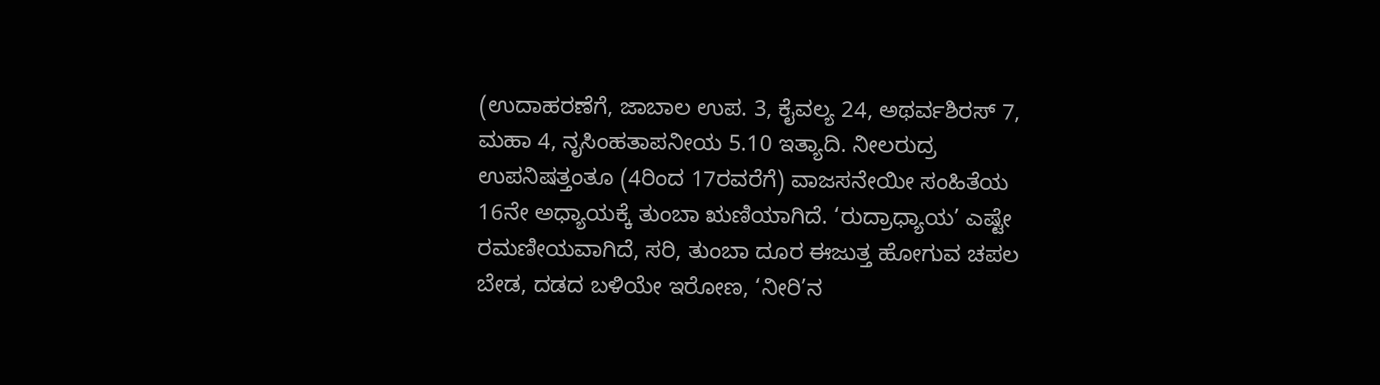(ಉದಾಹರಣೆಗೆ, ಜಾಬಾಲ ಉಪ. 3, ಕೈವಲ್ಯ 24, ಅಥರ್ವಶಿರಸ್‌ 7, ಮಹಾ 4, ನೃಸಿಂಹತಾಪನೀಯ 5.10 ಇತ್ಯಾದಿ. ನೀಲರುದ್ರ ಉಪನಿಷತ್ತಂತೂ (4ರಿಂದ 17ರವರೆಗೆ) ವಾಜಸನೇಯೀ ಸಂಹಿತೆಯ 16ನೇ ಅಧ್ಯಾಯಕ್ಕೆ ತುಂಬಾ ಋಣಿಯಾಗಿದೆ. ‘ರುದ್ರಾಧ್ಯಾಯ’ ಎಷ್ಟೇ ರಮಣೀಯವಾಗಿದೆ, ಸರಿ, ತುಂಬಾ ದೂರ ಈಜುತ್ತ ಹೋಗುವ ಚಪಲ ಬೇಡ, ದಡದ ಬಳಿಯೇ ಇರೋಣ, ‘ನೀರಿ’ನ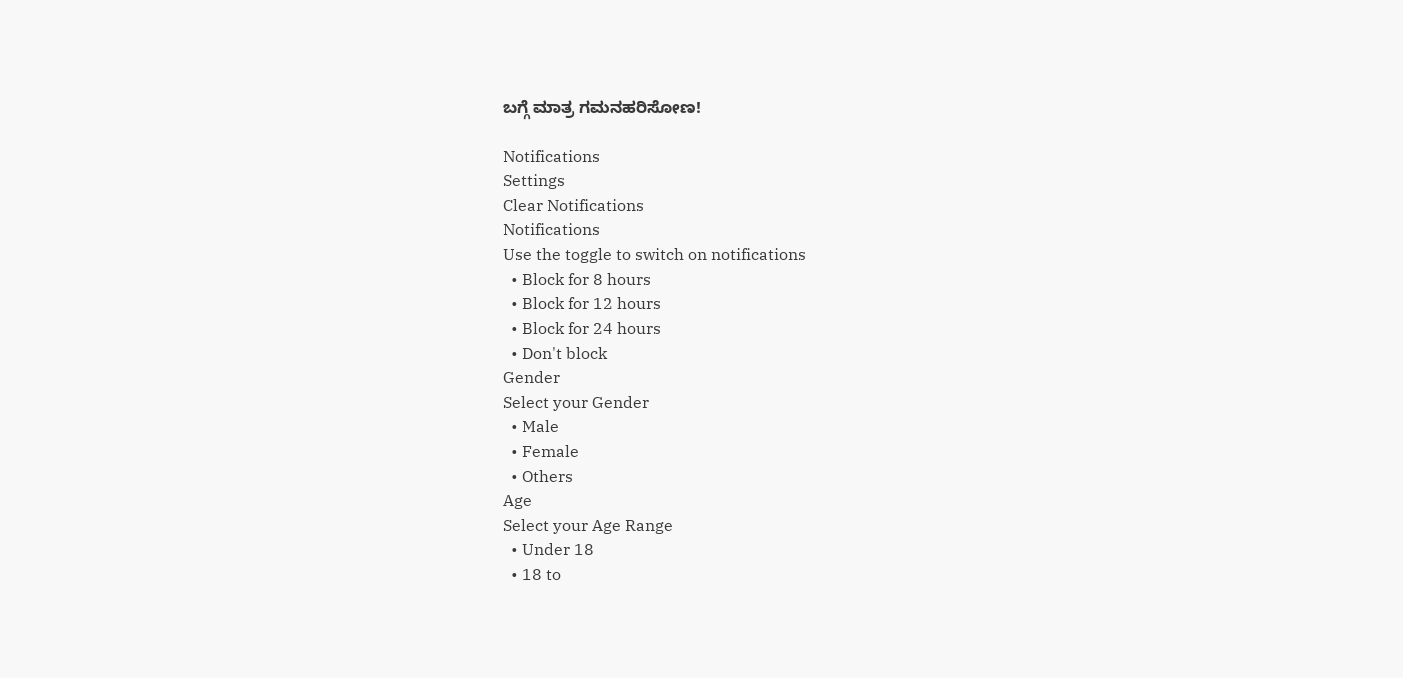ಬಗ್ಗೆ ಮಾತ್ರ ಗಮನಹರಿಸೋಣ!

Notifications
Settings
Clear Notifications
Notifications
Use the toggle to switch on notifications
  • Block for 8 hours
  • Block for 12 hours
  • Block for 24 hours
  • Don't block
Gender
Select your Gender
  • Male
  • Female
  • Others
Age
Select your Age Range
  • Under 18
  • 18 to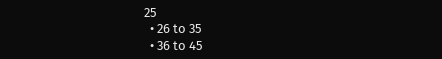25
  • 26 to 35
  • 36 to 45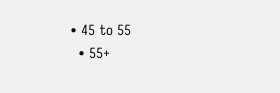• 45 to 55
  • 55+